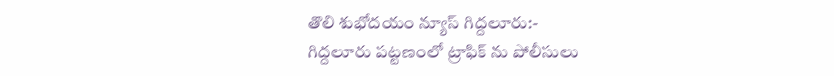తొలి శుభోదయం న్యూస్ గిద్దలూరు:-
గిద్దలూరు పట్టణంలో ట్రాఫిక్ ను పోలీసులు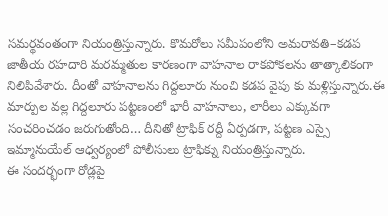సమర్థవంతంగా నియంత్రిస్తున్నారు. కొమరోలు సమీపంలోని అమరావతి–కడప జాతీయ రహదారి మరమ్మతుల కారణంగా వాహనాల రాకపోకలను తాత్కాలికంగా నిలిపివేశారు. దీంతో వాహనాలను గిద్దలూరు నుంచి కడప వైపు కు మళ్లిస్తున్నారు.ఈ మార్పుల వల్ల గిద్దలూరు పట్టణంలో భారీ వాహనాలు, లారీలు ఎక్కువగా సంచరించడం జరుగుతోంది… దీనితో ట్రాఫిక్ రద్దీ ఏర్పడగా, పట్టణ ఎస్సై ఇమ్మానుయేల్ ఆధ్వర్యంలో పోలీసులు ట్రాఫిక్ను నియంత్రిస్తున్నారు.
ఈ సందర్భంగా రోడ్లపై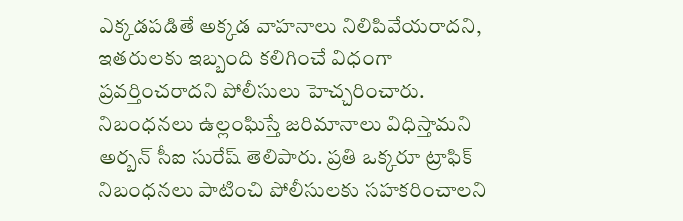ఎక్కడపడితే అక్కడ వాహనాలు నిలిపివేయరాదని, ఇతరులకు ఇబ్బంది కలిగించే విధంగా ప్రవర్తించరాదని పోలీసులు హెచ్చరించారు. నిబంధనలు ఉల్లంఘిస్తే జరిమానాలు విధిస్తామని అర్బన్ సీఐ సురేష్ తెలిపారు. ప్రతి ఒక్కరూ ట్రాఫిక్ నిబంధనలు పాటించి పోలీసులకు సహకరించాలని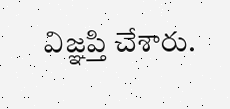విజ్ఞప్తి చేశారు.